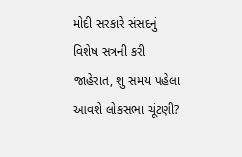મોદી સરકારે સંસદનું વિશેષ સત્રની કરી જાહેરાત, શુ સમય પહેલા આવશે લોકસભા ચૂંટણી?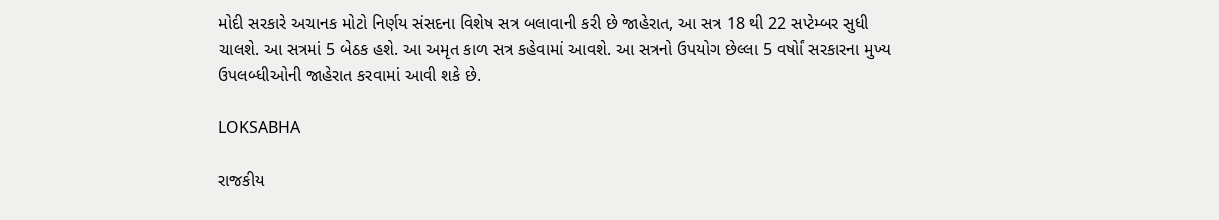મોદી સરકારે અચાનક મોટો નિર્ણય સંસદના વિશેષ સત્ર બલાવાની કરી છે જાહેરાત, આ સત્ર 18 થી 22 સપ્ટેમ્બર સુધી ચાલશે. આ સત્રમાં 5 બેઠક હશે. આ અમૃત કાળ સત્ર કહેવામાં આવશે. આ સત્રનો ઉપયોગ છેલ્લા 5 વર્ષોાં સરકારના મુખ્ય ઉપલબ્ધીઓની જાહેરાત કરવામાં આવી શકે છે.

LOKSABHA

રાજકીય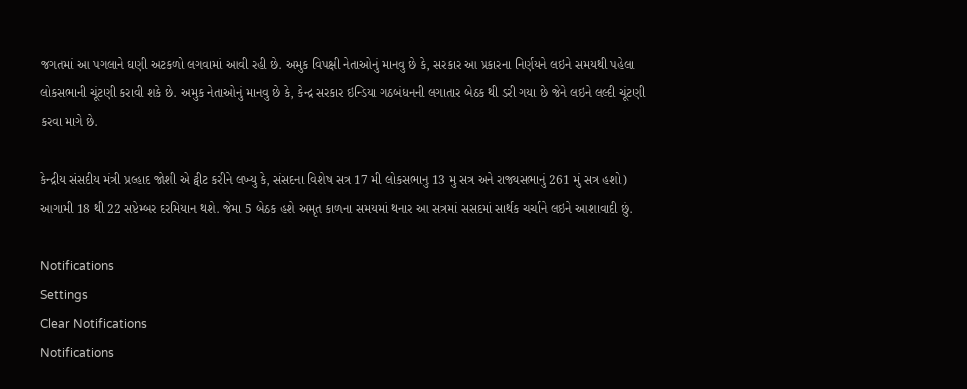જગતમાં આ પગલાને ઘણી અટકળો લગવામાં આવી રહી છે. અમુક વિપક્ષી નેતાઓનું માનવુ છે કે, સરકાર આ પ્રકારના નિર્ણયને લઇને સમયથી પહેલા લોકસભાની ચૂંટણી કરાવી શકે છે. અમુક નેતાઓનું માનવુ છે કે, કેન્દ્ર સરકાર ઇન્ડિયા ગઠબંધનની લગાતાર બેઠક થી ડરી ગયા છે જેને લઇને લલ્દી ચૂંટણી કરવા માગે છે.

કેન્દ્રીય સંસદીય મંત્રી પ્રલ્હાદ જોશી એ ટ્વીટ કરીને લખ્યુ કે, સંસદના વિશેષ સત્ર 17 મી લોકસભાનુ 13 મુ સત્ર અને રાજ્યસભાનું 261 મું સત્ર હશો) આગામી 18 થી 22 સપ્ટેમ્બર દરમિયાન થશે. જેમા 5 બેઠક હશે અમૃત કાળના સમયમાં થનાર આ સત્રમાં સસદમાં સાર્થક ચર્ચાને લઇને આશાવાદી છું.

Notifications
Settings
Clear Notifications
Notifications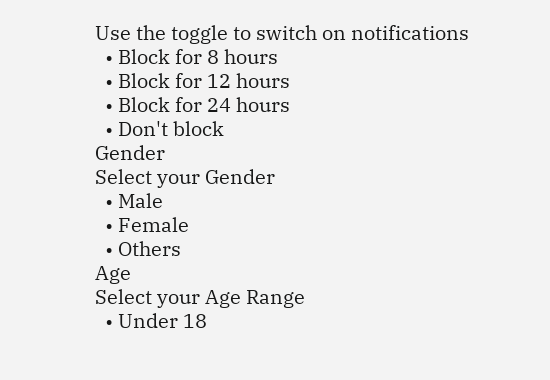Use the toggle to switch on notifications
  • Block for 8 hours
  • Block for 12 hours
  • Block for 24 hours
  • Don't block
Gender
Select your Gender
  • Male
  • Female
  • Others
Age
Select your Age Range
  • Under 18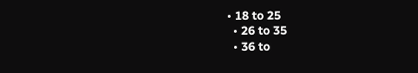• 18 to 25
  • 26 to 35
  • 36 to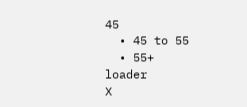45
  • 45 to 55
  • 55+
loader
X